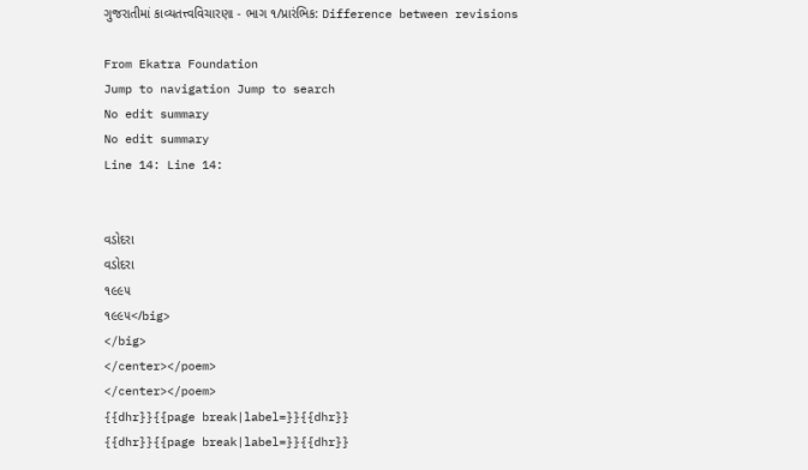ગુજરાતીમાં કાવ્યતત્ત્વવિચારણા - ભાગ ૧/પ્રારંભિક: Difference between revisions

From Ekatra Foundation
Jump to navigation Jump to search
No edit summary
No edit summary
Line 14: Line 14:


વડોદરા
વડોદરા
૧૯૯૫
૧૯૯૫</big>
</big>
</center></poem>
</center></poem>
{{dhr}}{{page break|label=}}{{dhr}}
{{dhr}}{{page break|label=}}{{dhr}}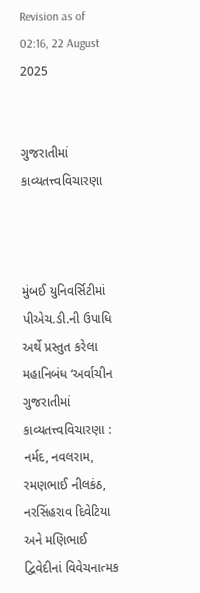Revision as of 02:16, 22 August 2025


ગુજરાતીમાં કાવ્યતત્ત્વવિચારણા



મુંબઈ યુનિવર્સિટીમાં પીએચ.ડી.ની ઉપાધિ અર્થે પ્રસ્તુત કરેલા મહાનિબંધ ‘અર્વાચીન ગુજરાતીમાં કાવ્યતત્ત્વવિચારણા : નર્મદ, નવલરામ, રમણભાઈ નીલકંઠ, નરસિંહરાવ દિવેટિયા અને મણિભાઈ દ્વિવેદીનાં વિવેચનાત્મક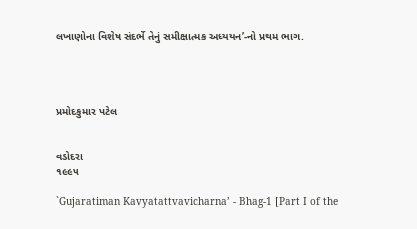લખાણોના વિશેષ સંદર્ભે તેનું સમીક્ષાત્મક અધ્યયન’-નો પ્રથમ ભાગ.




પ્રમોદકુમાર પટેલ


વડોદરા
૧૯૯૫

`Gujaratiman Kavyatattvavicharna’ - Bhag-1 [Part I of the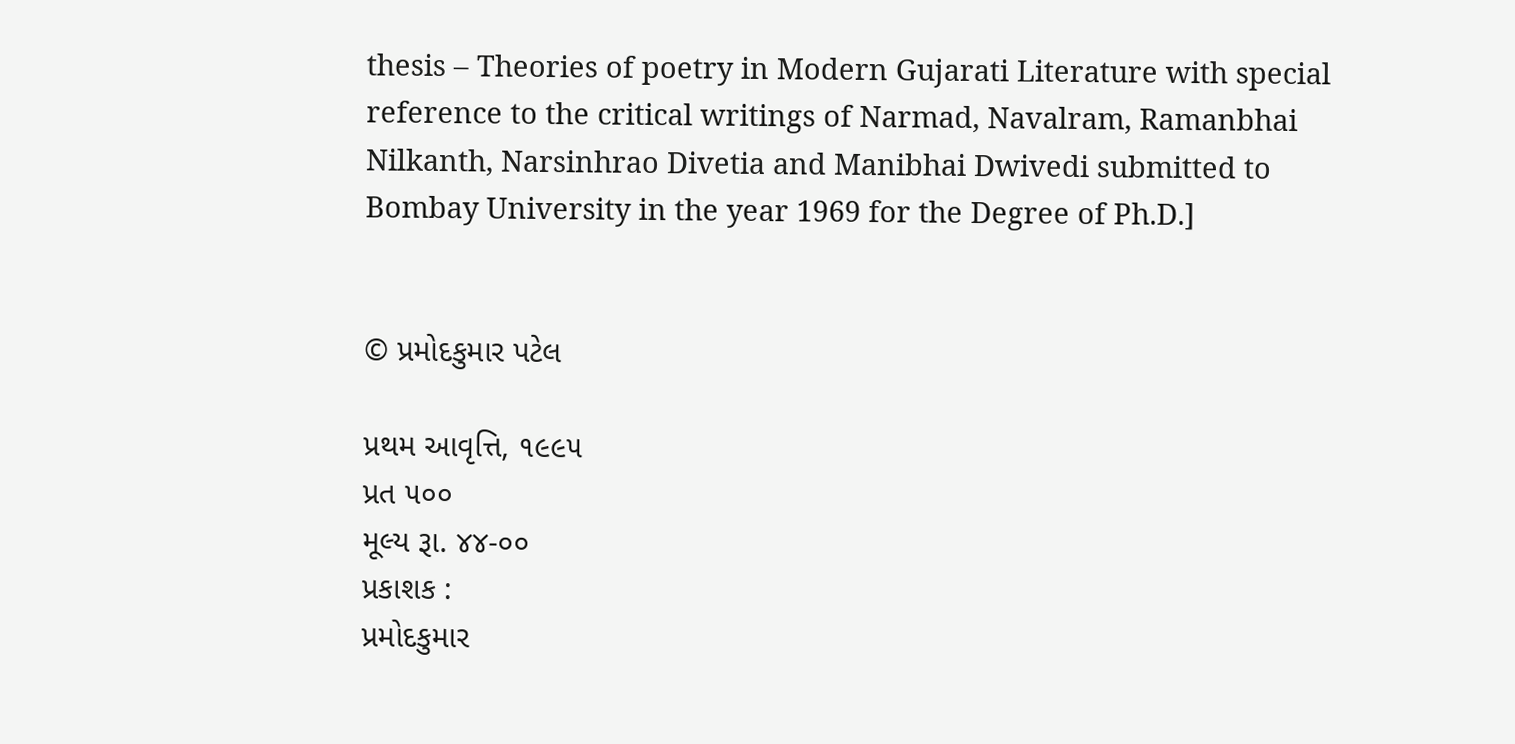thesis – Theories of poetry in Modern Gujarati Literature with special reference to the critical writings of Narmad, Navalram, Ramanbhai Nilkanth, Narsinhrao Divetia and Manibhai Dwivedi submitted to Bombay University in the year 1969 for the Degree of Ph.D.]


© પ્રમોદકુમાર પટેલ

પ્રથમ આવૃત્તિ, ૧૯૯૫
પ્રત ૫૦૦
મૂલ્ય રૂા. ૪૪-૦૦
પ્રકાશક :
પ્રમોદકુમાર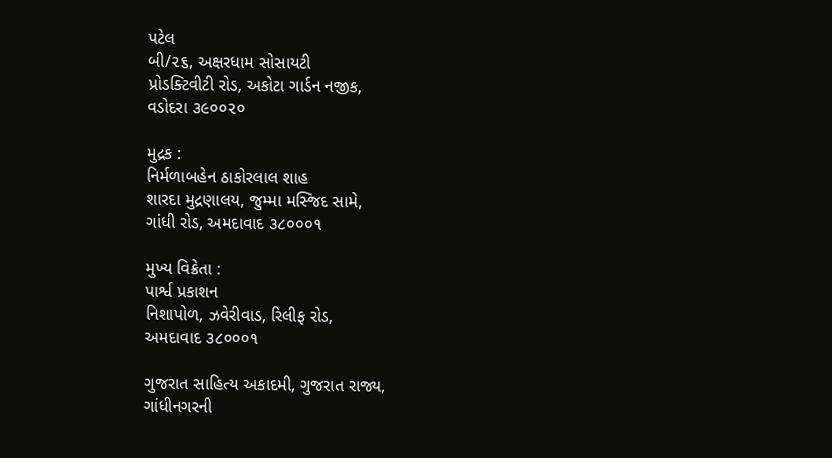પટેલ
બી/૨૬, અક્ષરધામ સોસાયટી
પ્રોડક્ટિવીટી રોડ, અકોટા ગાર્ડન નજીક,
વડોદરા ૩૯૦૦૨૦

મુદ્રક :
નિર્મળાબહેન ઠાકોરલાલ શાહ
શારદા મુદ્રણાલય, જુમ્મા મસ્જિદ સામે,
ગાંધી રોડ, અમદાવાદ ૩૮૦૦૦૧

મુખ્ય વિક્રેતા :
પાર્શ્વ પ્રકાશન
નિશાપોળ, ઝવેરીવાડ, રિલીફ રોડ,
અમદાવાદ ૩૮૦૦૦૧

ગુજરાત સાહિત્ય અકાદમી, ગુજરાત રાજ્ય,
ગાંધીનગરની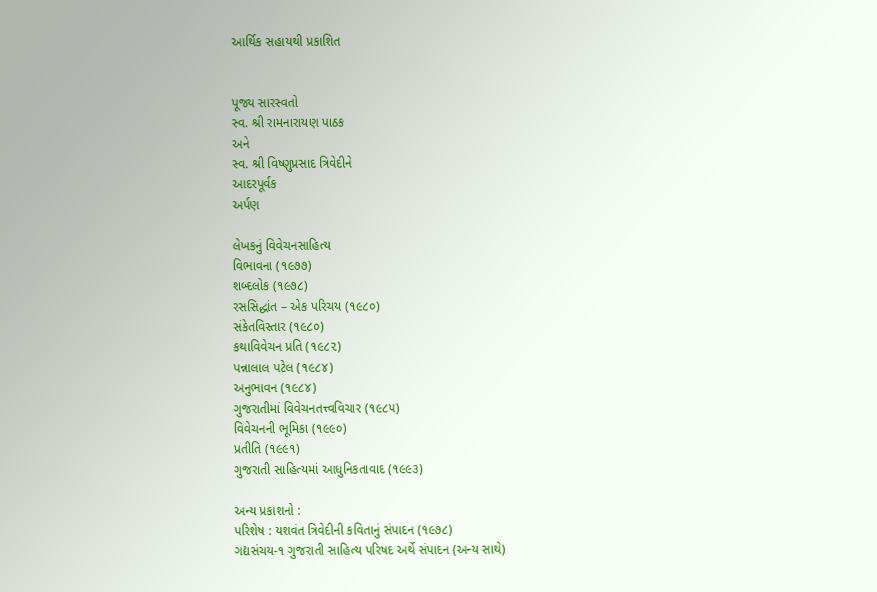આર્થિક સહાયથી પ્રકાશિત


પૂજ્ય સારસ્વતો
સ્વ. શ્રી રામનારાયણ પાઠક
અને
સ્વ. શ્રી વિષ્ણુપ્રસાદ ત્રિવેદીને
આદરપૂર્વક
અર્પણ

લેખકનું વિવેચનસાહિત્ય
વિભાવના (૧૯૭૭)
શબ્દલોક (૧૯૭૮)
રસસિદ્ધાંત – એક પરિચય (૧૯૮૦)
સંકેતવિસ્તાર (૧૯૮૦)
કથાવિવેચન પ્રતિ (૧૯૮૨)
પન્નાલાલ પટેલ (૧૯૮૪)
અનુભાવન (૧૯૮૪)
ગુજરાતીમાં વિવેચનતત્ત્વવિચાર (૧૯૮૫)
વિવેચનની ભૂમિકા (૧૯૯૦)
પ્રતીતિ (૧૯૯૧)
ગુજરાતી સાહિત્યમાં આધુનિકતાવાદ (૧૯૯૩)

અન્ય પ્રકાશનો :
પરિશેષ : યશવંત ત્રિવેદીની કવિતાનું સંપાદન (૧૯૭૮)
ગદ્યસંચય-૧ ગુજરાતી સાહિત્ય પરિષદ અર્થે સંપાદન (અન્ય સાથે)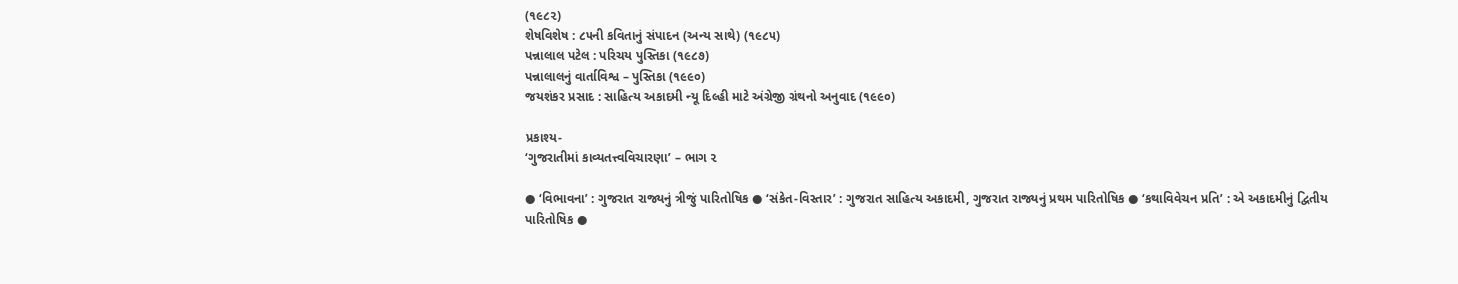(૧૯૮૨)
શેષવિશેષ : ૮૫ની કવિતાનું સંપાદન (અન્ય સાથે) (૧૯૮૫)
પન્નાલાલ પટેલ : પરિચય પુસ્તિકા (૧૯૮૭)
પન્નાલાલનું વાર્તાવિશ્વ – પુસ્તિકા (૧૯૯૦)
જયશંકર પ્રસાદ : સાહિત્ય અકાદમી ન્યૂ દિલ્હી માટે અંગ્રેજી ગ્રંથનો અનુવાદ (૧૯૯૦)

પ્રકાશ્ય-
‘ગુજરાતીમાં કાવ્યતત્ત્વવિચારણા’ – ભાગ ૨

● ‘વિભાવના’ : ગુજરાત રાજ્યનું ત્રીજું પારિતોષિક ● ‘સંકેત-વિસ્તાર’ : ગુજરાત સાહિત્ય અકાદમી, ગુજરાત રાજ્યનું પ્રથમ પારિતોષિક ● ‘કથાવિવેચન પ્રતિ’ : એ અકાદમીનું દ્વિતીય પારિતોષિક ●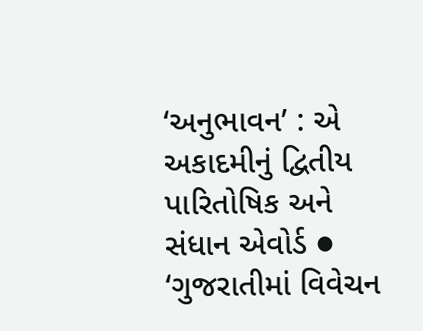‘અનુભાવન’ : એ અકાદમીનું દ્વિતીય પારિતોષિક અને સંધાન એવોર્ડ ● ‘ગુજરાતીમાં વિવેચન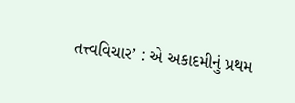તત્ત્વવિચાર’ : એ અકાદમીનું પ્રથમ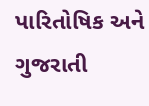પારિતોષિક અને ગુજરાતી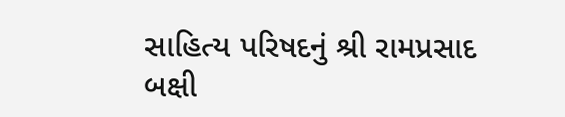સાહિત્ય પરિષદનું શ્રી રામપ્રસાદ બક્ષી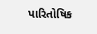પારિતોષિક